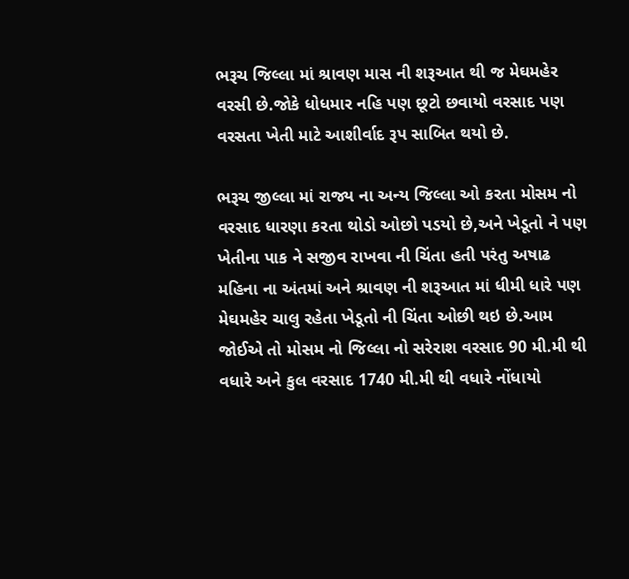ભરૂચ જિલ્લા માં શ્રાવણ માસ ની શરૂઆત થી જ મેઘમહેર વરસી છે.જોકે ધોધમાર નહિ પણ છૂટો છવાયો વરસાદ પણ વરસતા ખેતી માટે આશીર્વાદ રૂપ સાબિત થયો છે.

ભરૂચ જીલ્લા માં રાજ્ય ના અન્ય જિલ્લા ઓ કરતા મોસમ નો વરસાદ ધારણા કરતા થોડો ઓછો પડયો છે,અને ખેડૂતો ને પણ ખેતીના પાક ને સજીવ રાખવા ની ચિંતા હતી પરંતુ અષાઢ મહિના ના અંતમાં અને શ્રાવણ ની શરૂઆત માં ધીમી ધારે પણ મેઘમહેર ચાલુ રહેતા ખેડૂતો ની ચિંતા ઓછી થઇ છે.આમ જોઈએ તો મોસમ નો જિલ્લા નો સરેરાશ વરસાદ 90 મી.મી થી વધારે અને કુલ વરસાદ 1740 મી.મી થી વધારે નોંધાયો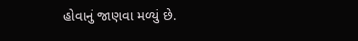હોવાનું જાણવા મળ્યું છે.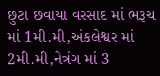છુટા છવાયા વરસાદ માં ભરૂચ માં 1મી.મી,અંકલેશ્વર માં 2મી.મી,નેત્રંગ માં 3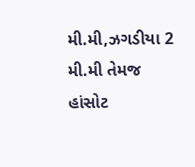મી.મી,ઝગડીયા 2 મી.મી તેમજ હાંસોટ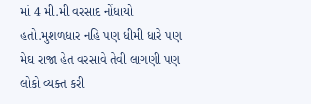માં 4 મી.મી વરસાદ નોંધાયો હતો.મુશળધાર નહિ પણ ધીમી ધારે પણ મેઘ રાજા હેત વરસાવે તેવી લાગણી પણ લોકો વ્યક્ત કરી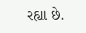રહ્યા છે.